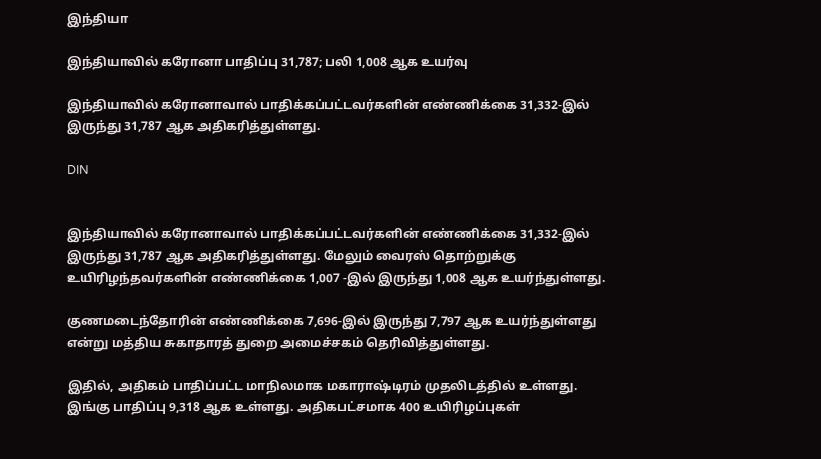இந்தியா

இந்தியாவில் கரோனா பாதிப்பு 31,787; பலி 1,008 ஆக உயர்வு

இந்தியாவில் கரோனாவால் பாதிக்கப்பட்டவர்களின் எண்ணிக்கை 31,332-இல் இருந்து 31,787 ஆக அதிகரித்துள்ளது.

DIN


இந்தியாவில் கரோனாவால் பாதிக்கப்பட்டவர்களின் எண்ணிக்கை 31,332-இல் இருந்து 31,787 ஆக அதிகரித்துள்ளது. மேலும் வைரஸ் தொற்றுக்கு உயிரிழந்தவர்களின் எண்ணிக்கை 1,007 -இல் இருந்து 1,008 ஆக உயர்ந்துள்ளது.

குணமடைந்தோரின் எண்ணிக்கை 7,696-இல் இருந்து 7,797 ஆக உயர்ந்துள்ளது என்று மத்திய சுகாதாரத் துறை அமைச்சகம் தெரிவித்துள்ளது.

இதில், அதிகம் பாதிப்பட்ட மாநிலமாக மகாராஷ்டிரம் முதலிடத்தில் உள்ளது. இங்கு பாதிப்பு 9,318 ஆக உள்ளது. அதிகபட்சமாக 400 உயிரிழப்புகள்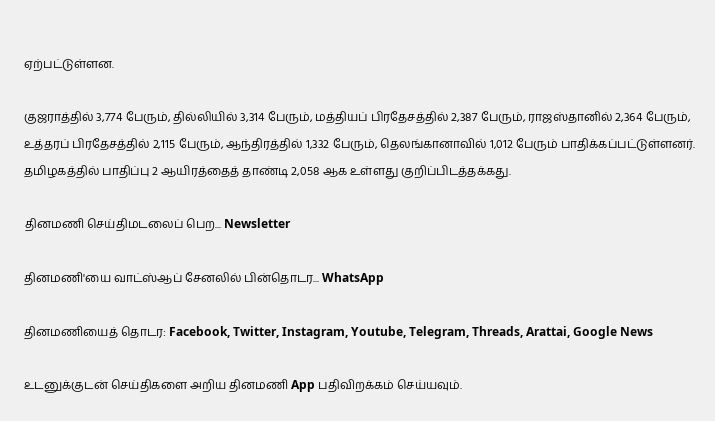ஏற்பட்டுள்ளன.

குஜராத்தில் 3,774 பேரும், தில்லியில் 3,314 பேரும், மத்தியப் பிரதேசத்தில் 2,387 பேரும், ராஜஸ்தானில் 2,364 பேரும், உத்தரப் பிரதேசத்தில் 2,115 பேரும், ஆந்திரத்தில் 1,332 பேரும், தெலங்கானாவில் 1,012 பேரும் பாதிக்கப்பட்டுள்ளனர். தமிழகத்தில் பாதிப்பு 2 ஆயிரத்தைத் தாண்டி 2,058 ஆக உள்ளது குறிப்பிடத்தக்கது.

தினமணி செய்திமடலைப் பெற... Newsletter

தினமணி'யை வாட்ஸ்ஆப் சேனலில் பின்தொடர... WhatsApp

தினமணியைத் தொடர: Facebook, Twitter, Instagram, Youtube, Telegram, Threads, Arattai, Google News

உடனுக்குடன் செய்திகளை அறிய தினமணி App பதிவிறக்கம் செய்யவும்.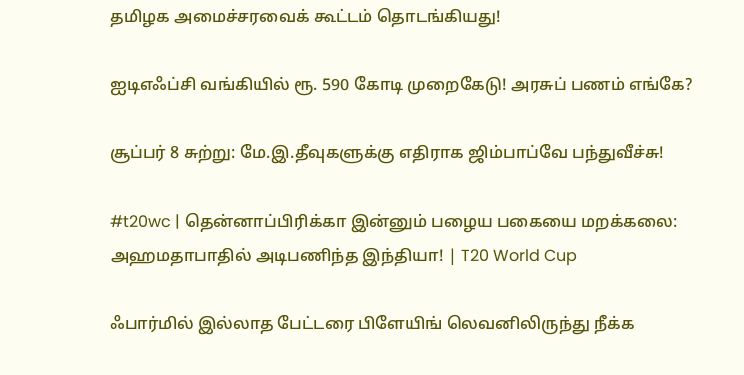தமிழக அமைச்சரவைக் கூட்டம் தொடங்கியது!

ஐடிஎஃப்சி வங்கியில் ரூ. 590 கோடி முறைகேடு! அரசுப் பணம் எங்கே?

சூப்பர் 8 சுற்று: மே.இ.தீவுகளுக்கு எதிராக ஜிம்பாப்வே பந்துவீச்சு!

#t20wc | தென்னாப்பிரிக்கா இன்னும் பழைய பகையை மறக்கலை: அஹமதாபாதில் அடிபணிந்த இந்தியா! | T20 World Cup

ஃபார்மில் இல்லாத பேட்டரை பிளேயிங் லெவனிலிருந்து நீக்க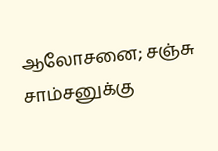ஆலோசனை; சஞ்சு சாம்சனுக்கு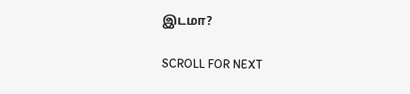இடமா?

SCROLL FOR NEXT